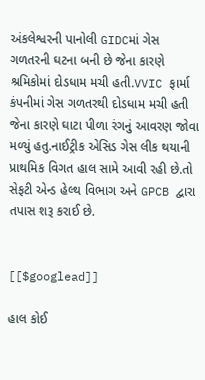અંકલેશ્વરની પાનોલી GIDCમાં ગેસ ગળતરની ઘટના બની છે જેના કારણે શ્રમિકોમાં દોડધામ મચી હતી.VVIC ફાર્મા કંપનીમાં ગેસ ગળતરથી દોડધામ મચી હતી જેના કારણે ઘાટા પીળા રંગનું આવરણ જોવા મળ્યું હતુ.નાઈટ્રીક એસિડ ગેસ લીક થયાની પ્રાથમિક વિગત હાલ સામે આવી રહી છે.તો સેફટી એન્ડ હેલ્થ વિભાગ અને GPCB દ્વારા તપાસ શરૂ કરાઈ છે.


[[$googlead]]

હાલ કોઈ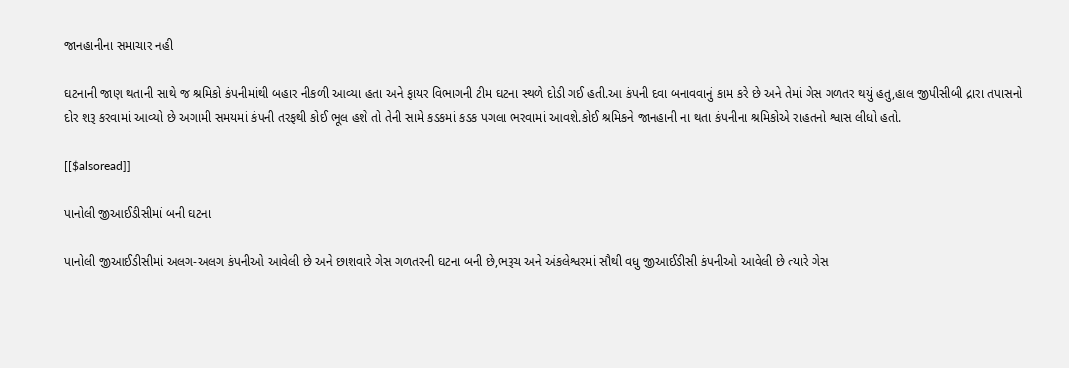જાનહાનીના સમાચાર નહી

ઘટનાની જાણ થતાની સાથે જ શ્રમિકો કંપનીમાંથી બહાર નીકળી આવ્યા હતા અને ફાયર વિભાગની ટીમ ઘટના સ્થળે દોડી ગઈ હતી.આ કંપની દવા બનાવવાનું કામ કરે છે અને તેમાં ગેસ ગળતર થયું હતુ,હાલ જીપીસીબી દ્રારા તપાસનો દોર શરૂ કરવામાં આવ્યો છે અગામી સમયમાં કંપની તરફથી કોઈ ભૂલ હશે તો તેની સામે કડકમાં કડક પગલા ભરવામાં આવશે.કોઈ શ્રમિકને જાનહાની ના થતા કંપનીના શ્રમિકોએ રાહતનો શ્વાસ લીધો હતો.

[[$alsoread]]

પાનોલી જીઆઈડીસીમાં બની ઘટના

પાનોલી જીઆઈડીસીમાં અલગ-અલગ કંપનીઓ આવેલી છે અને છાશવારે ગેસ ગળતરની ઘટના બની છે,ભરૂચ અને અંકલેશ્વરમાં સૌથી વધુ જીઆઈડીસી કંપનીઓ આવેલી છે ત્યારે ગેસ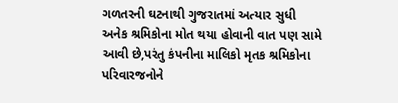ગળતરની ઘટનાથી ગુજરાતમાં અત્યાર સુધી અનેક શ્રમિકોના મોત થયા હોવાની વાત પણ સામે આવી છે,પરંતુ કંપનીના માલિકો મૃતક શ્રમિકોના પરિવારજનોને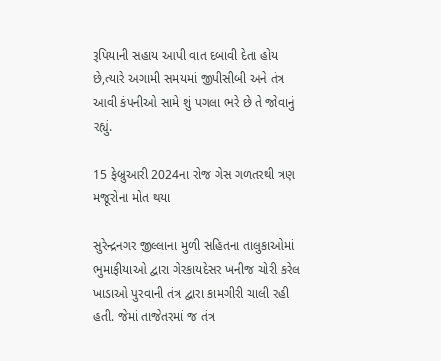રૂપિયાની સહાય આપી વાત દબાવી દેતા હોય છે,ત્યારે અગામી સમયમાં જીપીસીબી અને તંત્ર આવી કંપનીઓ સામે શું પગલા ભરે છે તે જોવાનું રહ્યું.

15 ફેબ્રુઆરી 2024ના રોજ ગેસ ગળતરથી ત્રણ મજૂરોના મોત થયા

સુરેન્દ્રનગર જીલ્લાના મુળી સહિતના તાલુકાઓમાં ભુમાફીયાઓ દ્વારા ગેરકાયદેસર ખનીજ ચોરી કરેલ ખાડાઓ પુરવાની તંત્ર દ્વારા કામગીરી ચાલી રહી હતી. જેમાં તાજેતરમાં જ તંત્ર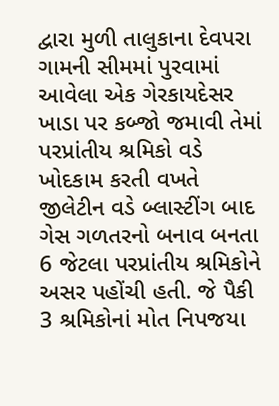દ્વારા મુળી તાલુકાના દેવપરા ગામની સીમમાં પુરવામાં આવેલા એક ગેરકાયદેસર ખાડા પર કબ્જો જમાવી તેમાં પરપ્રાંતીય શ્રમિકો વડે ખોદકામ કરતી વખતે જીલેટીન વડે બ્લાસ્ટીંગ બાદ ગેસ ગળતરનો બનાવ બનતા 6 જેટલા પરપ્રાંતીય શ્રમિકોને અસર પહોંચી હતી. જે પૈકી 3 શ્રમિકોનાં મોત નિપજયા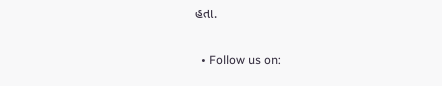હતા.


  • Follow us on: